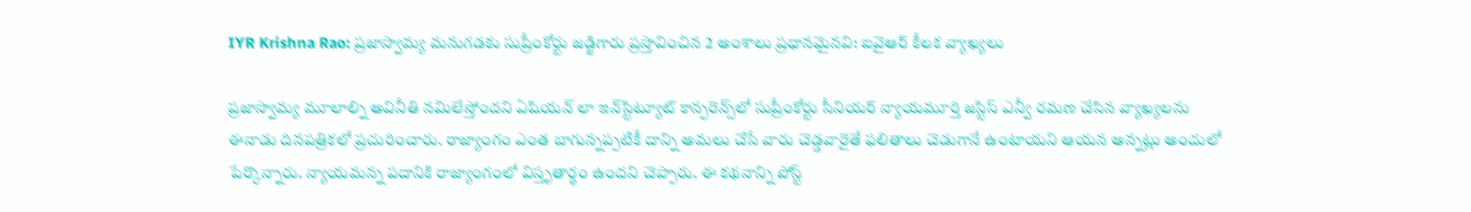IYR Krishna Rao: ప్రజాస్వామ్య మనుగడకు సుప్రీంకోర్టు జడ్జిగారు ప్రస్తావించిన 2 అంశాలు ప్రధానమైనవి: ఐవైఆర్ కీలక వ్యాఖ్యలు

ప్రజాస్వామ్య మూలాల్ని అవినీతి నమిలేస్తోందని ఏషియన్ లా ఇన్‌స్టిట్యూట్ కాన్ఫరెన్స్‌లో సుప్రీంకోర్టు సీనియర్ న్యాయమూర్తి జస్టిస్ ఎన్వీ రమణ చేసిన వ్యాఖ్యలను ఈనాడు దినపత్రికలో ప్రచురించారు. రాజ్యాంగం ఎంత బాగున్నప్పటికీ దాన్ని అమలు చేసే వారు చెడ్డవారైతే ఫలితాలు చెడుగానే ఉంటాయని ఆయన అన్నట్లు అందులో పేర్కొన్నారు. న్యాయమన్న పదానికి రాజ్యాంగంలో విస్తృతార్థం ఉందని చెప్పారు. ఈ కథనాన్ని పోస్ట్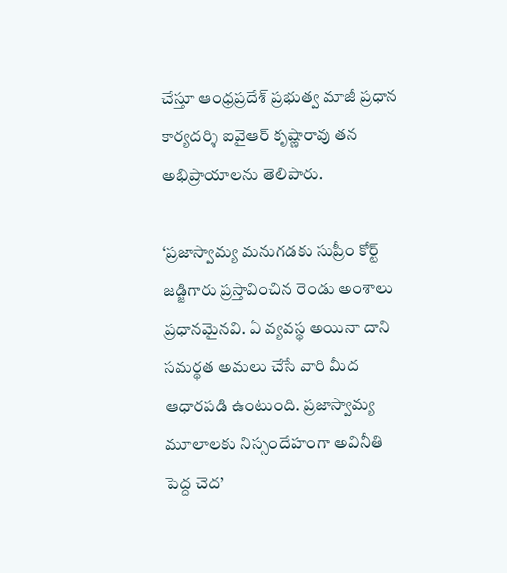చేస్తూ ఆంధ్రప్రదేశ్ ప్రభుత్వ మాజీ ప్రధాన కార్యదర్శి ఐవైఆర్ కృష్ణారావు తన అభిప్రాయాలను తెలిపారు.

‘ప్రజాస్వామ్య మనుగడకు సుప్రీం కోర్ట్ జడ్జిగారు ప్రస్తావించిన రెండు అంశాలు ప్రధానమైనవి. ఏ వ్యవస్థ అయినా దాని సమర్థత అమలు చేసే వారి మీద ఆధారపడి ఉంటుంది. ప్రజాస్వామ్య మూలాలకు నిస్సందేహంగా అవినీతి పెద్ద చెద’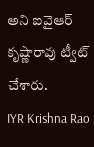అని ఐవైఆర్ కృష్ణారావు ట్వీట్ చేశారు.
IYR Krishna Rao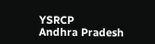YSRCP
Andhra Pradesh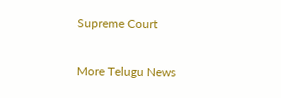Supreme Court

More Telugu News